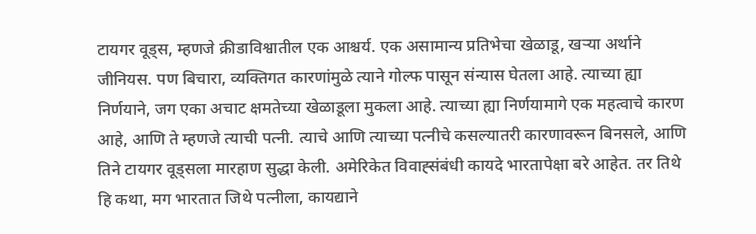टायगर वूड्स, म्हणजे क्रीडाविश्वातील एक आश्चर्य. एक असामान्य प्रतिभेचा खेळाडू, खऱ्या अर्थाने जीनियस. पण बिचारा, व्यक्तिगत कारणांमुळे त्याने गोल्फ पासून संन्यास घेतला आहे. त्याच्या ह्या निर्णयाने, जग एका अचाट क्षमतेच्या खेळाडूला मुकला आहे. त्याच्या ह्या निर्णयामागे एक महत्वाचे कारण आहे, आणि ते म्हणजे त्याची पत्नी. त्याचे आणि त्याच्या पत्नीचे कसल्यातरी कारणावरून बिनसले, आणि तिने टायगर वूड्सला मारहाण सुद्धा केली. अमेरिकेत विवाह्संबंधी कायदे भारतापेक्षा बरे आहेत. तर तिथे हि कथा, मग भारतात जिथे पत्नीला, कायद्याने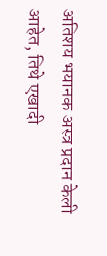अतिशय भयानक अस्त्र प्रदान केली आहेत, तिथे एखादी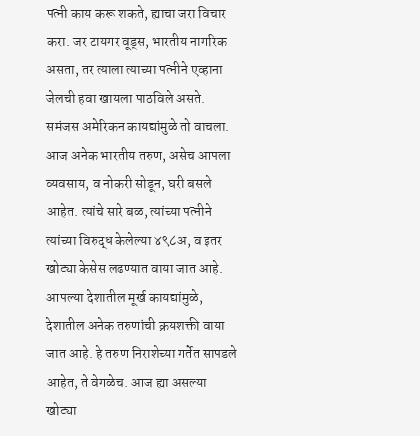पत्नी काय करू शकते, ह्याचा जरा विचार करा. जर टायगर वूड्स, भारतीय नागरिक असता, तर त्याला त्याच्या पत्नीने एव्हाना जेलची हवा खायला पाठविले असते. समंजस अमेरिकन कायद्यांमुळे तो वाचला. आज अनेक भारतीय तरुण, असेच आपला व्यवसाय, व नोकरी सोडून, घरी बसले आहेत. त्यांचे सारे बळ, त्यांच्या पत्नीने त्यांच्या विरुद्ध केलेल्या ४९८अ, व इतर खोट्या केसेस लढण्यात वाया जात आहे. आपल्या देशातील मूर्ख कायद्यांमुळे, देशातील अनेक तरुणांची क्रयशक्ती वाया जात आहे. हे तरुण निराशेच्या गर्तेत सापडले आहेत, ते वेगळेच. आज ह्या असल्या खोट्या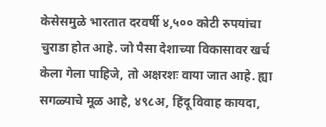केसेसमुळे भारतात दरवर्षी ४,५०० कोटी रुपयांचा चुराडा होत आहे. जो पैसा देशाच्या विकासावर खर्च केला गेला पाहिजे, तो अक्षरशः वाया जात आहे. ह्या सगळ्याचे मूळ आहे, ४९८अ, हिंदू विवाह कायदा,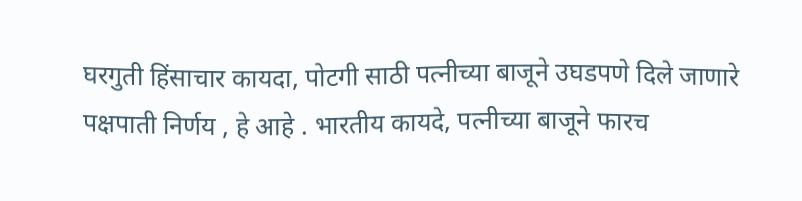घरगुती हिंसाचार कायदा, पोटगी साठी पत्नीच्या बाजूने उघडपणे दिले जाणारे पक्षपाती निर्णय , हे आहे . भारतीय कायदे, पत्नीच्या बाजूने फारच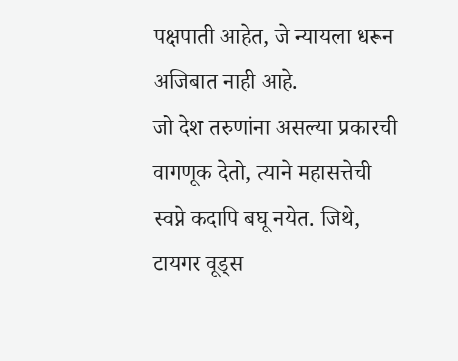पक्षपाती आहेत, जे न्यायला धरून अजिबात नाही आहे.
जो देश तरुणांना असल्या प्रकारची वागणूक देतो, त्याने महासत्तेची स्वप्ने कदापि बघू नयेत. जिथे, टायगर वूड्स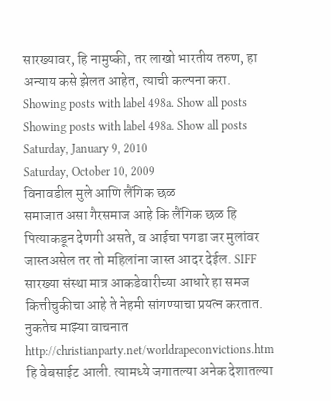सारख्यावर, हि नामुष्की, तर लाखो भारतीय तरुण, हा अन्याय कसे झेलत आहेत, त्याची कल्पना करा.
Showing posts with label 498a. Show all posts
Showing posts with label 498a. Show all posts
Saturday, January 9, 2010
Saturday, October 10, 2009
विनावडील मुले आणि लैंगिक छळ
समाजात असा गैरसमाज आहे कि लैंगिक छळ हि पित्याकडून देणगी असते, व आईचा पगडा जर मुलांवर जास्तअसेल तर तो महिलांना जास्त आदर देईल. SIFF सारख्या संस्था मात्र आकडेवारीच्या आधारे हा समज कित्तीचुकीचा आहे ते नेहमी सांगण्याचा प्रयत्न करतात. नुकतेच माझ्या वाचनात http://christianparty.net/worldrapeconvictions.htm हि वेबसाईट आली. त्यामध्ये जगातल्या अनेक देशातल्या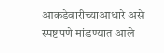आकडेवारीच्याआधारे असे स्पष्टपणे मांडण्यात आले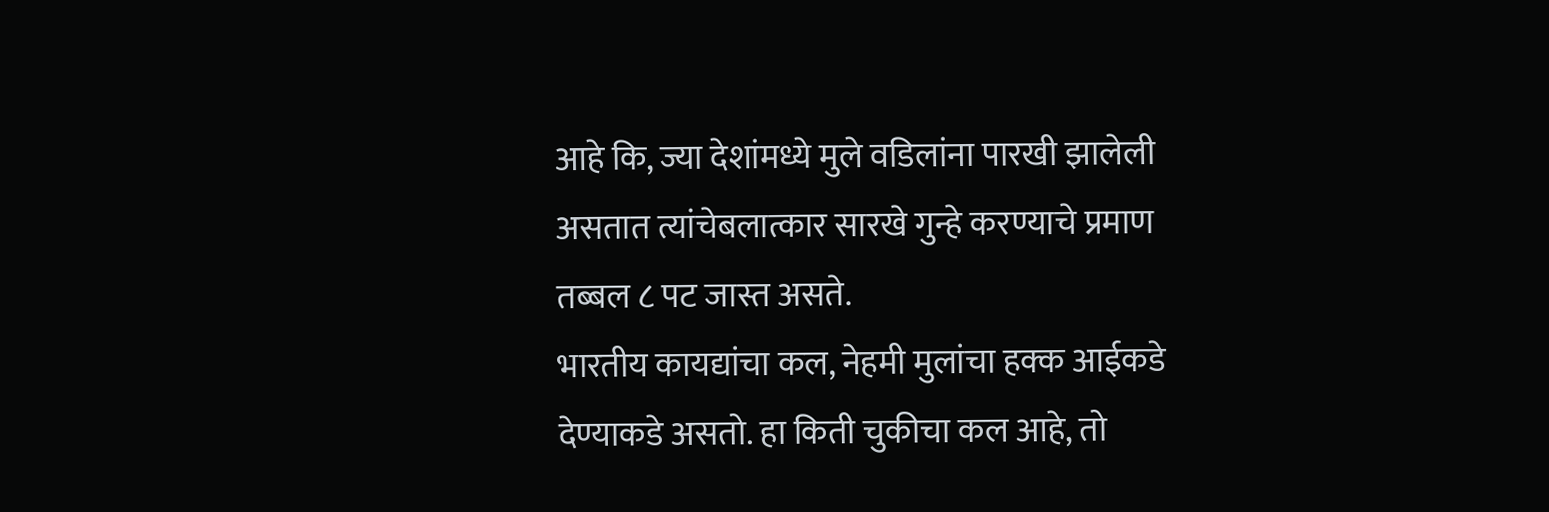आहे कि, ज्या देशांमध्ये मुले वडिलांना पारखी झालेली असतात त्यांचेबलात्कार सारखे गुन्हे करण्याचे प्रमाण तब्बल ८ पट जास्त असते.
भारतीय कायद्यांचा कल, नेहमी मुलांचा हक्क आईकडे देण्याकडे असतो. हा किती चुकीचा कल आहे, तो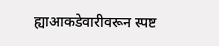ह्याआकडेवारीवरून स्पष्ट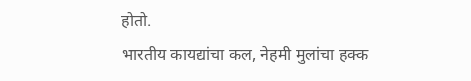होतो.
भारतीय कायद्यांचा कल, नेहमी मुलांचा हक्क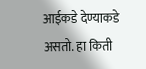आईकडे देण्याकडे असतो. हा किती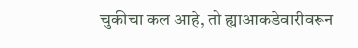चुकीचा कल आहे, तो ह्याआकडेवारीवरून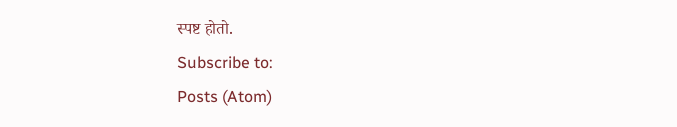स्पष्ट होतो.
Subscribe to:
Posts (Atom)